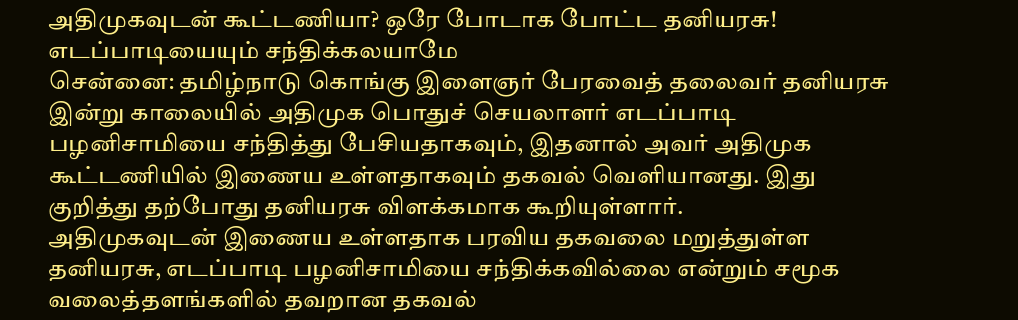அதிமுகவுடன் கூட்டணியா? ஒரே போடாக போட்ட தனியரசு! எடப்பாடியையும் சந்திக்கலயாமே
சென்னை: தமிழ்நாடு கொங்கு இளைஞர் பேரவைத் தலைவர் தனியரசு இன்று காலையில் அதிமுக பொதுச் செயலாளர் எடப்பாடி பழனிசாமியை சந்தித்து பேசியதாகவும், இதனால் அவர் அதிமுக கூட்டணியில் இணைய உள்ளதாகவும் தகவல் வெளியானது. இது குறித்து தற்போது தனியரசு விளக்கமாக கூறியுள்ளார்.
அதிமுகவுடன் இணைய உள்ளதாக பரவிய தகவலை மறுத்துள்ள தனியரசு, எடப்பாடி பழனிசாமியை சந்திக்கவில்லை என்றும் சமூக வலைத்தளங்களில் தவறான தகவல்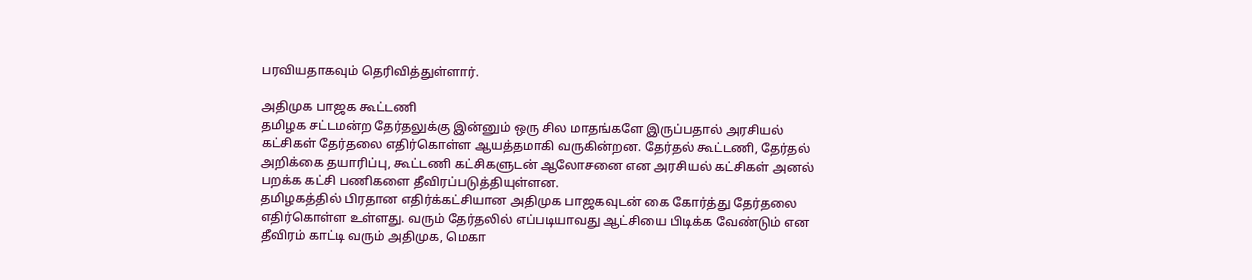பரவியதாகவும் தெரிவித்துள்ளார்.

அதிமுக பாஜக கூட்டணி
தமிழக சட்டமன்ற தேர்தலுக்கு இன்னும் ஒரு சில மாதங்களே இருப்பதால் அரசியல் கட்சிகள் தேர்தலை எதிர்கொள்ள ஆயத்தமாகி வருகின்றன. தேர்தல் கூட்டணி, தேர்தல் அறிக்கை தயாரிப்பு, கூட்டணி கட்சிகளுடன் ஆலோசனை என அரசியல் கட்சிகள் அனல் பறக்க கட்சி பணிகளை தீவிரப்படுத்தியுள்ளன.
தமிழகத்தில் பிரதான எதிர்க்கட்சியான அதிமுக பாஜகவுடன் கை கோர்த்து தேர்தலை எதிர்கொள்ள உள்ளது. வரும் தேர்தலில் எப்படியாவது ஆட்சியை பிடிக்க வேண்டும் என தீவிரம் காட்டி வரும் அதிமுக, மெகா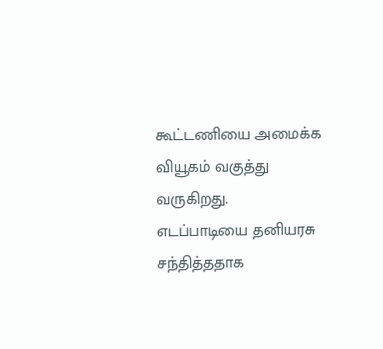கூட்டணியை அமைக்க வியூகம் வகுத்து வருகிறது.
எடப்பாடியை தனியரசு சந்தித்ததாக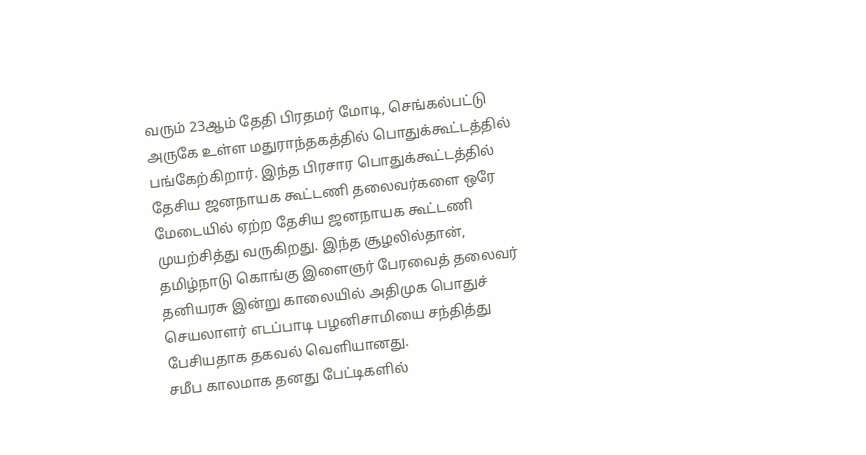வரும் 23ஆம் தேதி பிரதமர் மோடி, செங்கல்பட்டு அருகே உள்ள மதுராந்தகத்தில் பொதுக்கூட்டத்தில் பங்கேற்கிறார். இந்த பிரசார பொதுக்கூட்டத்தில் தேசிய ஜனநாயக கூட்டணி தலைவர்களை ஒரே மேடையில் ஏற்ற தேசிய ஜனநாயக கூட்டணி முயற்சித்து வருகிறது. இந்த சூழலில்தான், தமிழ்நாடு கொங்கு இளைஞர் பேரவைத் தலைவர் தனியரசு இன்று காலையில் அதிமுக பொதுச் செயலாளர் எடப்பாடி பழனிசாமியை சந்தித்து பேசியதாக தகவல் வெளியானது.
சமீப காலமாக தனது பேட்டிகளில்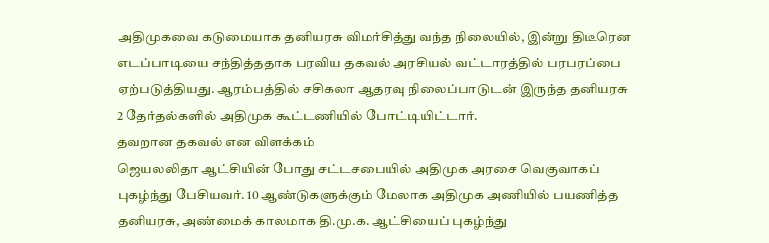அதிமுகவை கடுமையாக தனியரசு விமர்சித்து வந்த நிலையில், இன்று திடீரென எடப்பாடியை சந்தித்ததாக பரவிய தகவல் அரசியல் வட்டாரத்தில் பரபரப்பை ஏற்படுத்தியது. ஆரம்பத்தில் சசிகலா ஆதரவு நிலைப்பாடுடன் இருந்த தனியரசு 2 தேர்தல்களில் அதிமுக கூட்டணியில் போட்டியிட்டார்.
தவறான தகவல் என விளக்கம்
ஜெயலலிதா ஆட்சியின் போது சட்டசபையில் அதிமுக அரசை வெகுவாகப் புகழ்ந்து பேசியவர். 10 ஆண்டுகளுக்கும் மேலாக அதிமுக அணியில் பயணித்த தனியரசு, அண்மைக் காலமாக தி.மு.க. ஆட்சியைப் புகழ்ந்து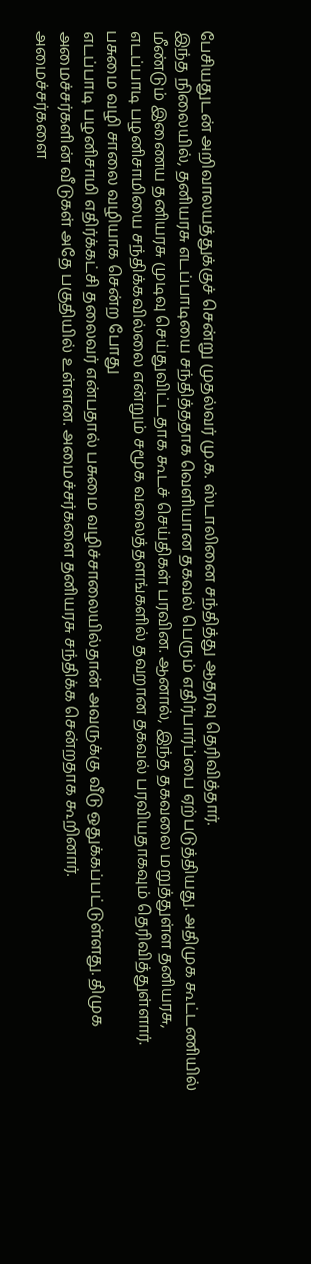பேசியதுடன் அறிவாலயத்துக்குச் சென்று முதல்வர் மு.க. ஸ்டாலினை சந்தித்து ஆதரவு தெரிவித்தார்.
இந்த நிலையில், தனியரசு எடப்பாடியை சந்தித்ததாக வெளியான தகவல் பெரும் எதிர்பார்ப்பை ஏற்படுத்தியது. அதிமுக கூட்டணியில் மீண்டும் இணைய தனியரசு முடிவு செய்துவிட்டதாக கூடச் செய்திகள் பரவின. ஆனால், இந்த தகவலை மறுத்துள்ள தனியரசு, எடப்பாடி பழனிசாமியை சந்திக்கவில்லை என்றும் சமூக வலைத்தளங்களில் தவறான தகவல் பரவியதாகவும் தெரிவித்துள்ளார்.
பசுமை வழி சாலை வழியாக சென்ற போது
எடப்பாடி பழனிசாமி எதிர்க்கட்சி தலைவர் என்பதால் பசுமை வழிச்சாலையில்தான் அவருக்கு வீடு ஒதுக்கப்பட்டுள்ளது. திமுக அமைச்சர்களின் வீடுகள் அதே பகுதியில் உள்ளன. அமைச்சர்களை தனியரசு சந்திக்க சென்றதாக கூறினார்.
அமைச்சர்களை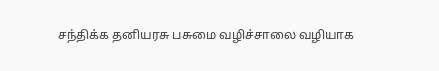சந்திக்க தனியரசு பசுமை வழிச்சாலை வழியாக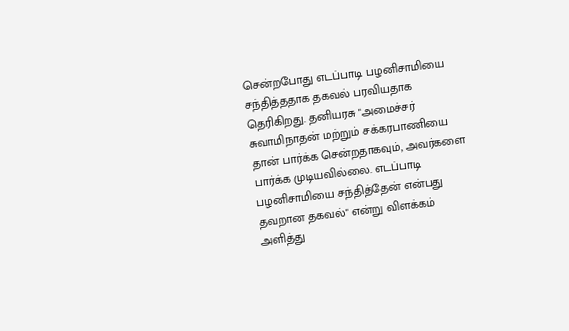சென்றபோது எடப்பாடி பழனிசாமியை சந்தித்ததாக தகவல் பரவியதாக தெரிகிறது. தனியரசு "அமைச்சர் சுவாமிநாதன் மற்றும் சக்கரபாணியை தான் பார்க்க சென்றதாகவும், அவர்களை பார்க்க முடியவில்லை. எடப்பாடி பழனிசாமியை சந்தித்தேன் என்பது தவறான தகவல்" என்று விளக்கம் அளித்து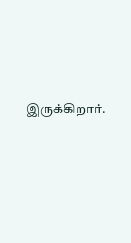இருக்கிறார்.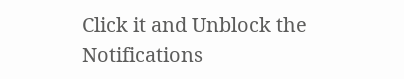Click it and Unblock the Notifications